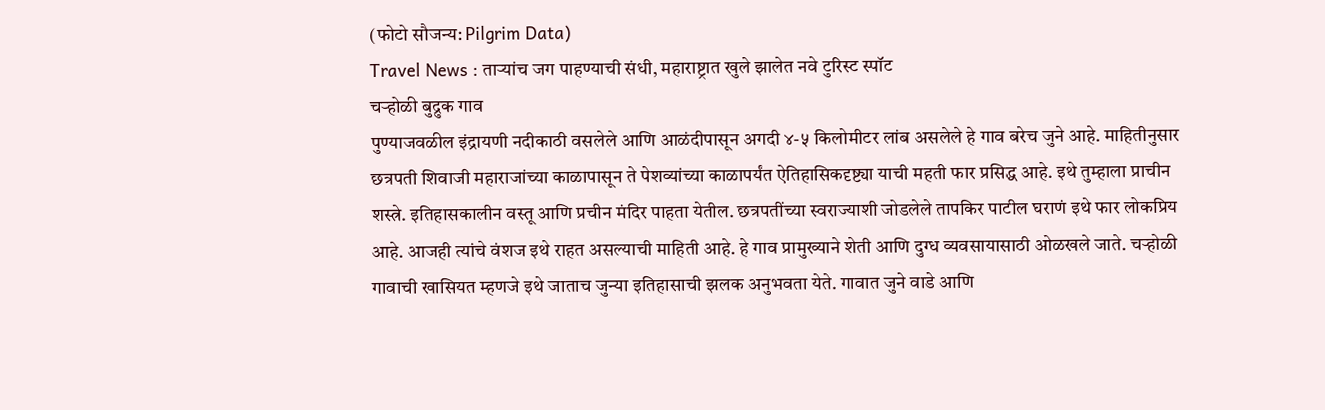(फोटो सौजन्य: Pilgrim Data)
Travel News : ताऱ्यांच जग पाहण्याची संधी, महाराष्ट्रात खुले झालेत नवे टुरिस्ट स्पॉट
चऱ्होळी बुद्रुक गाव
पुण्याजवळील इंद्रायणी नदीकाठी वसलेले आणि आळंदीपासून अगदी ४-५ किलोमीटर लांब असलेले हे गाव बरेच जुने आहे. माहितीनुसार छत्रपती शिवाजी महाराजांच्या काळापासून ते पेशव्यांच्या काळापर्यंत ऐतिहासिकदृष्ट्या याची महती फार प्रसिद्ध आहे. इथे तुम्हाला प्राचीन शस्त्रे. इतिहासकालीन वस्तू आणि प्रचीन मंदिर पाहता येतील. छत्रपतींच्या स्वराज्याशी जोडलेले तापकिर पाटील घराणं इथे फार लोकप्रिय आहे. आजही त्यांचे वंशज इथे राहत असल्याची माहिती आहे. हे गाव प्रामुख्याने शेती आणि दुग्ध व्यवसायासाठी ओळखले जाते. चऱ्होळी गावाची खासियत म्हणजे इथे जाताच जुन्या इतिहासाची झलक अनुभवता येते. गावात जुने वाडे आणि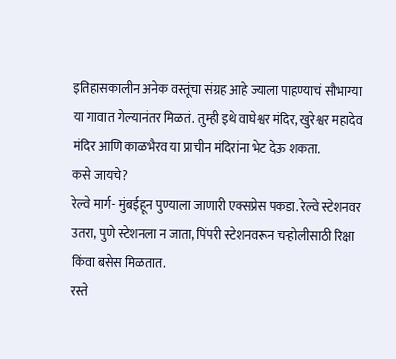इतिहासकालीन अनेक वस्तूंचा संग्रह आहे ज्याला पाहण्याचं सौभाग्या या गावात गेल्यानंतर मिळतं. तुम्ही इथे वाघेश्वर मंदिर, खुरेश्वर महादेव मंदिर आणि काळभैरव या प्राचीन मंदिरांना भेट देऊ शकता.
कसे जायचे?
रेल्वे मार्ग- मुंबईहून पुण्याला जाणारी एक्सप्रेस पकडा. रेल्वे स्टेशनवर उतरा, पुणे स्टेशनला न जाता, पिंपरी स्टेशनवरून चऱ्होलीसाठी रिक्षा किंवा बसेस मिळतात.
रस्ते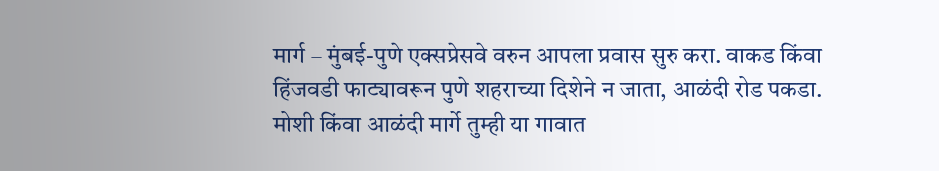मार्ग – मुंबई-पुणे एक्सप्रेसवे वरुन आपला प्रवास सुरु करा. वाकड किंवा हिंजवडी फाट्यावरून पुणे शहराच्या दिशेने न जाता, आळंदी रोड पकडा. मोशी किंवा आळंदी मार्गे तुम्ही या गावात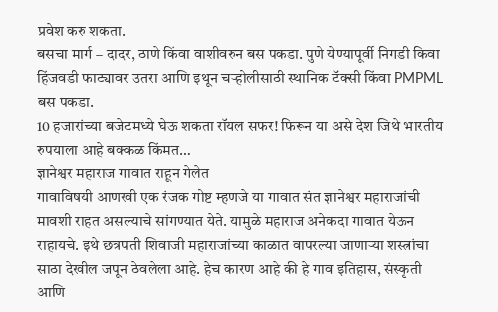प्रवेश करु शकता.
बसचा मार्ग – दादर, ठाणे किंवा वाशीवरुन बस पकडा. पुणे येण्यापूर्वी निगडी किवा हिंजवडी फाट्यावर उतरा आणि इथून चऱ्होलीसाठी स्थानिक टॅक्सी किंवा PMPML बस पकडा.
10 हजारांच्या बजेटमध्ये घेऊ शकता रॉयल सफर! फिरून या असे देश जिथे भारतीय रुपयाला आहे बक्कळ किंमत…
ज्ञानेश्वर महाराज गावात राहून गेलेत
गावाविषयी आणखी एक रंजक गोष्ट म्हणजे या गावात संत ज्ञानेश्वर महाराजांची मावशी राहत असल्याचे सांगण्यात येते. यामुळे महाराज अनेकदा गावात येऊन राहायचे. इथे छत्रपती शिवाजी महाराजांच्या काळात वापरल्या जाणाऱ्या शस्त्रांचा साठा देखील जपून ठेवलेला आहे. हेच कारण आहे की हे गाव इतिहास, संस्कृती आणि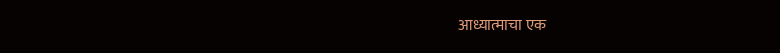आध्यात्माचा एक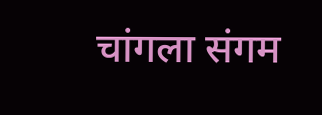चांगला संगम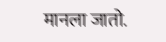मानला जातो.